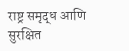राष्ट्र समृद्ध आणि सुरक्षित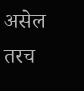असेल तरच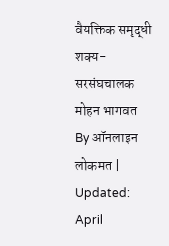वैयक्तिक समृद्धी शक्य- सरसंघचालक मोहन भागवत
By ऑनलाइन लोकमत | Updated: April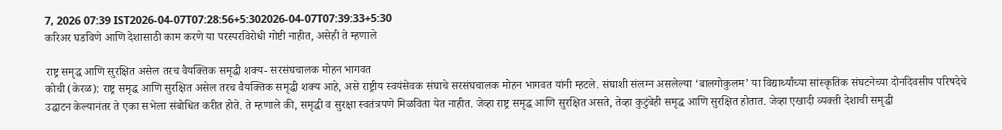7, 2026 07:39 IST2026-04-07T07:28:56+5:302026-04-07T07:39:33+5:30
करिअर घडविणे आणि देशासाठी काम करणे या परस्परविरोधी गोष्टी नाहीत, असेही ते म्हणाले

राष्ट्र समृद्ध आणि सुरक्षित असेल तरच वैयक्तिक समृद्धी शक्य- सरसंघचालक मोहन भागवत
कोची (केरळ): राष्ट्र समृद्ध आणि सुरक्षित असेल तरच वैयक्तिक समृद्धी शक्य आहे, असे राष्ट्रीय स्वयंसेवक संघाचे सरसंघचालक मोहन भागवत यांनी म्हटले. संघाशी संलग्न असलेल्या ‘बालगोकुलम’ या विद्यार्थ्यांच्या सांस्कृतिक संघटनेच्या दोनदिवसीय परिषदेचे उद्घाटन केल्यानंतर ते एका सभेला संबोधित करीत होते. ते म्हणाले की, समृद्धी व सुरक्षा स्वतंत्रपणे मिळविता येत नाहीत. जेव्हा राष्ट्र समृद्ध आणि सुरक्षित असते, तेव्हा कुटुंबेही समृद्ध आणि सुरक्षित होतात. जेव्हा एखादी व्यक्ती देशाची समृद्धी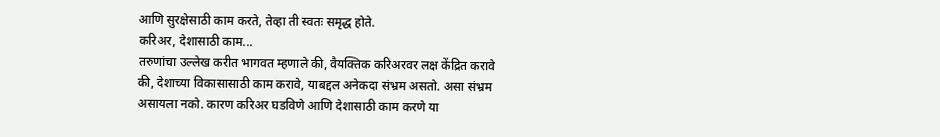आणि सुरक्षेसाठी काम करते, तेव्हा ती स्वतः समृद्ध होते.
करिअर, देशासाठी काम...
तरुणांचा उल्लेख करीत भागवत म्हणाले की, वैयक्तिक करिअरवर लक्ष केंद्रित करावे की, देशाच्या विकासासाठी काम करावे, याबद्दल अनेकदा संभ्रम असतो. असा संभ्रम असायला नको. कारण करिअर घडविणे आणि देशासाठी काम करणे या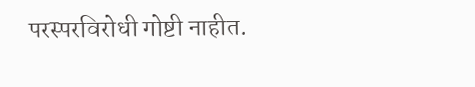परस्परविरोधी गोष्टी नाहीत.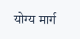योग्य मार्ग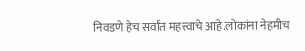निवडणे हेच सर्वांत महत्त्वाचे आहे.लोकांना नेहमीच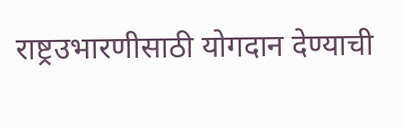राष्ट्रउभारणीसाठी योगदान देण्याची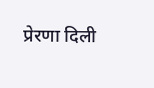प्रेरणा दिली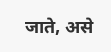जाते, असे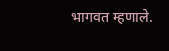भागवत म्हणाले.